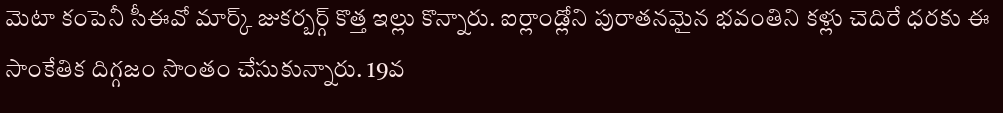మెటా కంపెనీ సీఈవో మార్క్ జుకర్బర్గ్ కొత్త ఇల్లు కొన్నారు. ఐర్లాండ్లోని పురాతనమైన భవంతిని కళ్లు చెదిరే ధరకు ఈ సాంకేతిక దిగ్గజం సొంతం చేసుకున్నారు. 19వ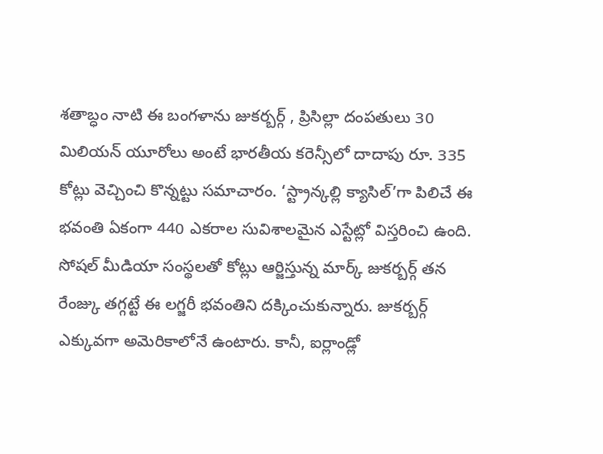శతాబ్ధం నాటి ఈ బంగళాను జుకర్బర్గ్ , ప్రిసిల్లా దంపతులు 30 మిలియన్ యూరోలు అంటే భారతీయ కరెన్సీలో దాదాపు రూ. 335 కోట్లు వెచ్చించి కొన్నట్టు సమాచారం. ‘స్ట్రాన్కల్లి క్యాసిల్’గా పిలిచే ఈ భవంతి ఏకంగా 440 ఎకరాల సువిశాలమైన ఎస్టేట్లో విస్తరించి ఉంది.
సోషల్ మీడియా సంస్థలతో కోట్లు ఆర్జిస్తున్న మార్క్ జుకర్బర్గ్ తన రేంజ్కు తగ్గట్టే ఈ లగ్జరీ భవంతిని దక్కించుకున్నారు. జుకర్బర్గ్ ఎక్కువగా అమెరికాలోనే ఉంటారు. కానీ, ఐర్లాండ్లో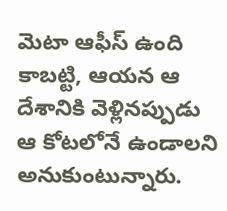మెటా ఆఫీస్ ఉంది కాబట్టి, ఆయన ఆ దేశానికి వెళ్లినప్పుడు ఆ కోటలోనే ఉండాలని అనుకుంటున్నారు.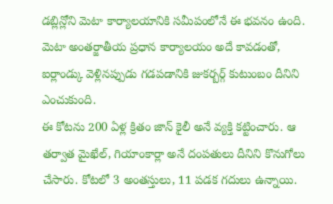డబ్లిన్లోని మెటా కార్యాలయానికి సమీపంలోనే ఈ భవనం ఉంది. మెటా అంతర్జాతీయ ప్రధాన కార్యాలయం అదే కావడంతో, ఐర్లాండ్కు వెళ్లినప్పుడు గడపడానికి జుకర్బర్గ్ కుటుంబం దీనిని ఎంచుకుంది.
ఈ కోటను 200 ఏళ్ల క్రితం జాన్ కైలీ అనే వ్యక్తి కట్టించారు. ఆ తర్వాత మైఖేల్, గియాంకార్లా అనే దంపతులు దీనిని కొనుగోలు చేసారు. కోటలో 3 అంతస్తులు, 11 పడక గదులు ఉన్నాయి.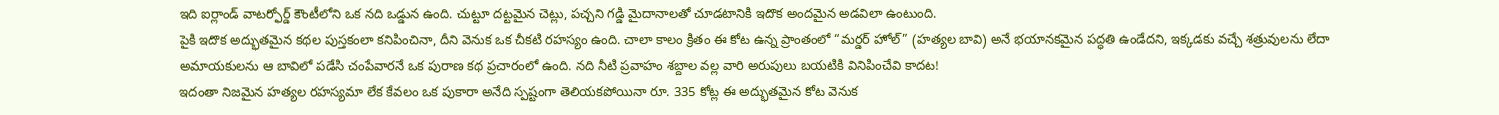ఇది ఐర్లాండ్ వాటర్ఫోర్డ్ కౌంటీలోని ఒక నది ఒడ్డున ఉంది. చుట్టూ దట్టమైన చెట్లు, పచ్చని గడ్డి మైదానాలతో చూడటానికి ఇదొక అందమైన అడవిలా ఉంటుంది.
పైకి ఇదొక అద్భుతమైన కథల పుస్తకంలా కనిపించినా, దీని వెనుక ఒక చీకటి రహస్యం ఉంది. చాలా కాలం క్రితం ఈ కోట ఉన్న ప్రాంతంలో “మర్డర్ హోల్” (హత్యల బావి) అనే భయానకమైన పద్ధతి ఉండేదని, ఇక్కడకు వచ్చే శత్రువులను లేదా అమాయకులను ఆ బావిలో పడేసి చంపేవారనే ఒక పురాణ కథ ప్రచారంలో ఉంది. నది నీటి ప్రవాహం శబ్దాల వల్ల వారి అరుపులు బయటికి వినిపించేవి కాదట!
ఇదంతా నిజమైన హత్యల రహస్యమా లేక కేవలం ఒక పుకారా అనేది స్పష్టంగా తెలియకపోయినా రూ. 335 కోట్ల ఈ అద్భుతమైన కోట వెనుక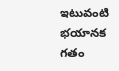ఇటువంటి భయానక గతం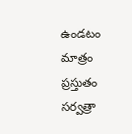ఉండటం మాత్రం ప్రస్తుతం సర్వత్రా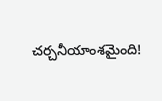చర్చనీయాంశమైంది!